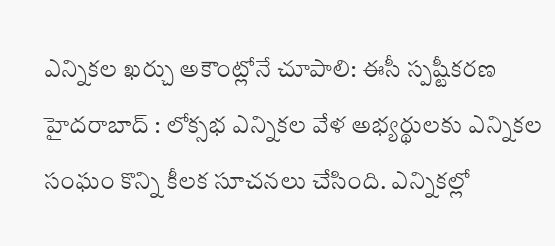ఎన్నికల ఖర్చు అకౌంట్లోనే చూపాలి: ఈసీ స్పష్టీకరణ
హైదరాబాద్ : లోక్సభ ఎన్నికల వేళ అభ్యర్థులకు ఎన్నికల సంఘం కొన్ని కీలక సూచనలు చేసింది. ఎన్నికల్లో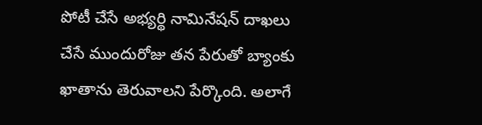పోటీ చేసే అభ్యర్థి నామినేషన్ దాఖలు చేసే ముందురోజు తన పేరుతో బ్యాంకు ఖాతాను తెరువాలని పేర్కొంది. అలాగే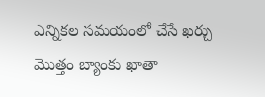ఎన్నికల సమయంలో చేసే ఖర్చు మొత్తం బ్యాంకు ఖాతా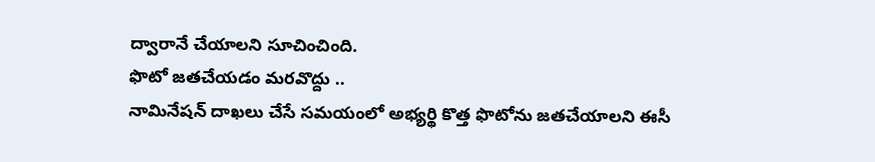ద్వారానే చేయాలని సూచించింది.
ఫొటో జతచేయడం మరవొద్దు ..
నామినేషన్ దాఖలు చేసే సమయంలో అభ్యర్థి కొత్త ఫొటోను జతచేయాలని ఈసీ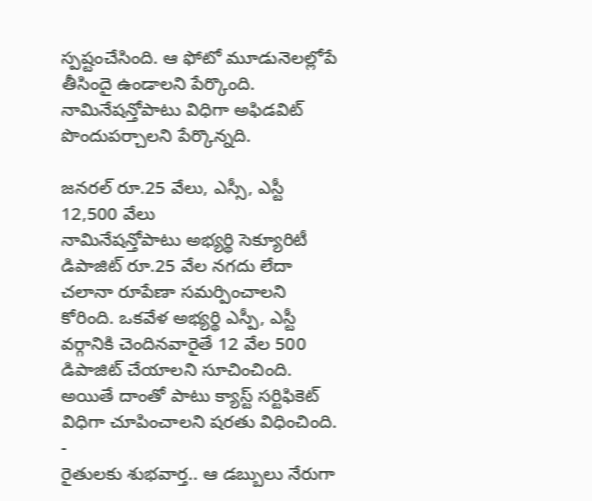స్పష్టంచేసింది. ఆ ఫోటో మూడునెలల్లోపే తీసిందై ఉండాలని పేర్కొంది. నామినేషన్తోపాటు విధిగా అఫిడవిట్ పొందుపర్చాలని పేర్కొన్నది.

జనరల్ రూ.25 వేలు, ఎస్సీ, ఎస్టీ 12,500 వేలు
నామినేషన్తోపాటు అభ్యర్థి సెక్యూరిటీ డిపాజిట్ రూ.25 వేల నగదు లేదా చలానా రూపేణా సమర్పించాలని కోరింది. ఒకవేళ అభ్యర్థి ఎస్పీ, ఎస్టీ వర్గానికి చెందినవారైతే 12 వేల 500 డిపాజిట్ చేయాలని సూచించింది. అయితే దాంతో పాటు క్యాస్ట్ సర్టిఫికెట్ విధిగా చూపించాలని షరతు విధించింది.
-
రైతులకు శుభవార్త.. ఆ డబ్బులు నేరుగా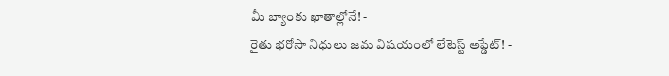మీ బ్యాంకు ఖాతాల్లోనే! -
రైతు భరోసా నిధులు జమ విషయంలో లేటెస్ట్ అప్డేట్! -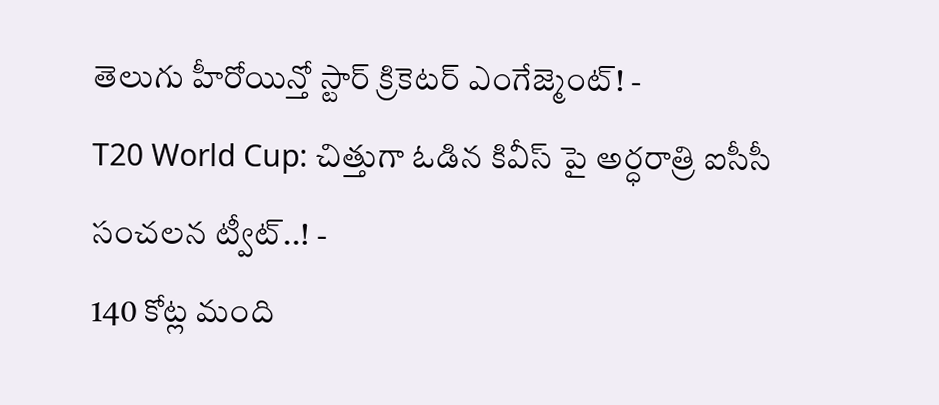తెలుగు హీరోయిన్తో స్టార్ క్రికెటర్ ఎంగేజ్మెంట్! -
T20 World Cup: చిత్తుగా ఓడిన కివీస్ పై అర్ధరాత్రి ఐసీసీ సంచలన ట్వీట్..! -
140 కోట్ల మంది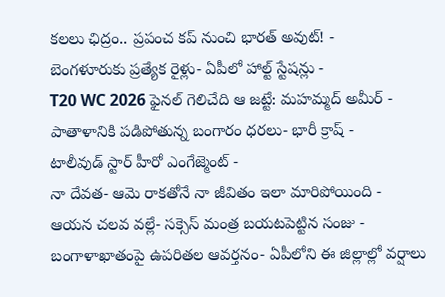కలలు ఛిద్రం.. ప్రపంచ కప్ నుంచి భారత్ అవుట్! -
బెంగళూరుకు ప్రత్యేక రైళ్లు- ఏపీలో హాల్ట్ స్టేషన్లు -
T20 WC 2026 ఫైనల్ గెలిచేది ఆ జట్టే: మహమ్మద్ అమీర్ -
పాతాళానికి పడిపోతున్న బంగారం ధరలు- భారీ క్రాష్ -
టాలీవుడ్ స్టార్ హీరో ఎంగేజ్మెంట్ -
నా దేవత- ఆమె రాకతోనే నా జీవితం ఇలా మారిపోయింది -
ఆయన చలవ వల్లే- సక్సెస్ మంత్ర బయటపెట్టిన సంజు -
బంగాళాఖాతంపై ఉపరితల ఆవర్తనం- ఏపీలోని ఈ జిల్లాల్లో వర్షాలు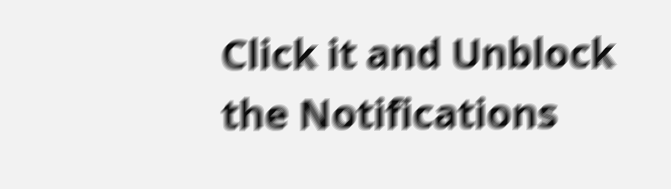Click it and Unblock the Notifications